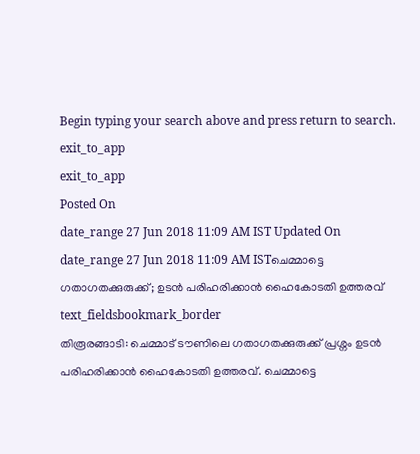Begin typing your search above and press return to search.
exit_to_app
exit_to_app
Posted On
date_range 27 Jun 2018 11:09 AM IST Updated On
date_range 27 Jun 2018 11:09 AM ISTചെമ്മാട്ടെ ഗതാഗതക്കുരുക്ക്; ഉടൻ പരിഹരിക്കാൻ ഹൈകോടതി ഉത്തരവ്
text_fieldsbookmark_border
തിരൂരങ്ങാടി: ചെമ്മാട് ടൗണിലെ ഗതാഗതക്കുരുക്ക് പ്രശ്നം ഉടൻ പരിഹരിക്കാൻ ഹൈകോടതി ഉത്തരവ്. ചെമ്മാട്ടെ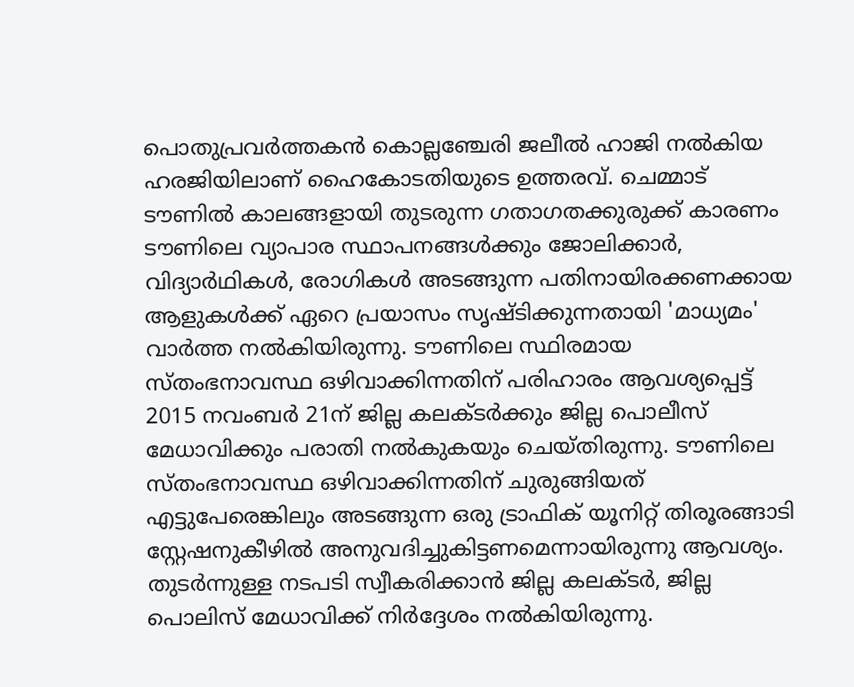പൊതുപ്രവർത്തകൻ കൊല്ലഞ്ചേരി ജലീൽ ഹാജി നൽകിയ ഹരജിയിലാണ് ഹൈകോടതിയുടെ ഉത്തരവ്. ചെമ്മാട് ടൗണിൽ കാലങ്ങളായി തുടരുന്ന ഗതാഗതക്കുരുക്ക് കാരണം ടൗണിലെ വ്യാപാര സ്ഥാപനങ്ങൾക്കും ജോലിക്കാർ, വിദ്യാർഥികൾ, രോഗികൾ അടങ്ങുന്ന പതിനായിരക്കണക്കായ ആളുകൾക്ക് ഏറെ പ്രയാസം സൃഷ്ടിക്കുന്നതായി 'മാധ്യമം' വാർത്ത നൽകിയിരുന്നു. ടൗണിലെ സ്ഥിരമായ സ്തംഭനാവസ്ഥ ഒഴിവാക്കിന്നതിന് പരിഹാരം ആവശ്യപ്പെട്ട് 2015 നവംബർ 21ന് ജില്ല കലക്ടർക്കും ജില്ല പൊലീസ് മേധാവിക്കും പരാതി നൽകുകയും ചെയ്തിരുന്നു. ടൗണിലെ സ്തംഭനാവസ്ഥ ഒഴിവാക്കിന്നതിന് ചുരുങ്ങിയത് എട്ടുപേരെങ്കിലും അടങ്ങുന്ന ഒരു ട്രാഫിക് യൂനിറ്റ് തിരൂരങ്ങാടി സ്റ്റേഷനുകീഴിൽ അനുവദിച്ചുകിട്ടണമെന്നായിരുന്നു ആവശ്യം. തുടർന്നുള്ള നടപടി സ്വീകരിക്കാൻ ജില്ല കലക്ടർ, ജില്ല പൊലിസ് മേധാവിക്ക് നിർദ്ദേശം നൽകിയിരുന്നു.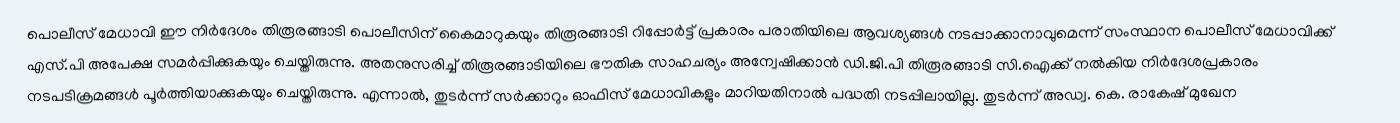പൊലീസ് മേധാവി ഈ നിർദേശം തിരൂരങ്ങാടി പൊലീസിന് കൈമാറുകയും തിരൂരങ്ങാടി റിപ്പോർട്ട് പ്രകാരം പരാതിയിലെ ആവശ്യങ്ങൾ നടപ്പാക്കാനാവുമെന്ന് സംസ്ഥാന പൊലീസ് മേധാവിക്ക് എസ്.പി അപേക്ഷ സമർപ്പിക്കുകയും ചെയ്തിരുന്നു. അതനുസരിച്ച് തിരൂരങ്ങാടിയിലെ ഭൗതിക സാഹചര്യം അന്വേഷിക്കാൻ ഡി.ജി.പി തിരൂരങ്ങാടി സി.ഐക്ക് നൽകിയ നിർദേശപ്രകാരം നടപടിക്രമങ്ങൾ പൂർത്തിയാക്കുകയും ചെയ്തിരുന്നു. എന്നാൽ, തുടർന്ന് സർക്കാറും ഓഫിസ് മേധാവികളും മാറിയതിനാൽ പദ്ധതി നടപ്പിലായില്ല. തുടർന്ന് അഡ്വ. കെ. രാകേഷ് മുഖേന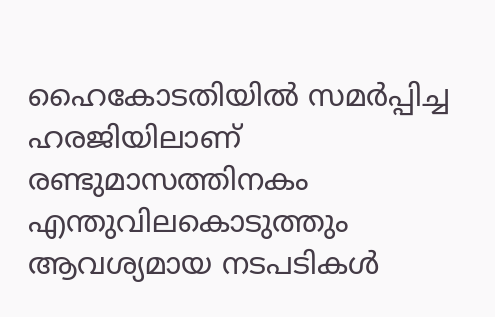ഹൈകോടതിയിൽ സമർപ്പിച്ച ഹരജിയിലാണ് രണ്ടുമാസത്തിനകം എന്തുവിലകൊടുത്തും ആവശ്യമായ നടപടികൾ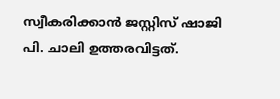സ്വീകരിക്കാൻ ജസ്റ്റിസ് ഷാജി പി. ചാലി ഉത്തരവിട്ടത്.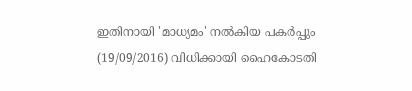ഇതിനായി 'മാധ്യമം' നൽകിയ പകർപ്പും (19/09/2016) വിധിക്കായി ഹൈകോടതി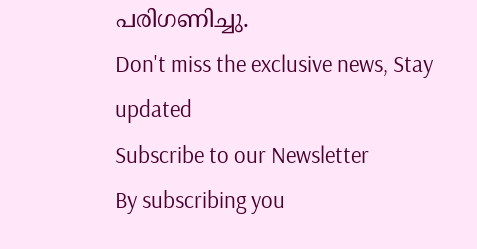പരിഗണിച്ചു.
Don't miss the exclusive news, Stay updated
Subscribe to our Newsletter
By subscribing you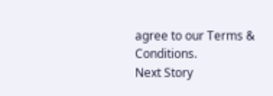agree to our Terms & Conditions.
Next Story